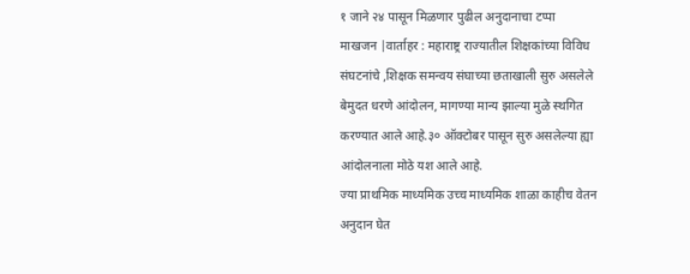१ जाने २४ पासून मिळणार पुढील अनुदानाचा टप्पा
माखजन |वार्ताहर : महाराष्ट्र राज्यातील शिक्षकांच्या विविध संघटनांचे ,शिक्षक समन्वय संघाच्या छताखाली सुरु असलेले बेमुदत धरणे आंदोलन, मागण्या मान्य झाल्या मुळे स्थगित करण्यात आले आहे.३० ऑक्टोबर पासून सुरु असलेल्या ह्या आंदोलनाला मोठे यश आले आहे.
ज्या प्राथमिक माध्यमिक उच्च माध्यमिक शाळा काहीच वेतन अनुदान घेत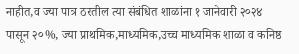नाहीत,व ज्या पात्र ठरतील त्या संबंधित शाळांना १ जानेवारी २०२४ पासून २०%, ज्या प्राथमिक,माध्यमिक,उच्च माध्यमिक शाळा व कनिष्ठ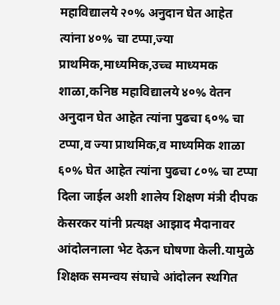महाविद्यालये २०% अनुदान घेत आहेत त्यांना ४०% चा टप्पा,ज्या प्राथमिक,माध्यमिक,उच्च माध्यमक शाळा,कनिष्ठ महाविद्यालये ४०% वेतन अनुदान घेत आहेत त्यांना पुढचा ६०% चा टप्पा,व ज्या प्राथमिक,व माध्यमिक शाळा ६०% घेत आहेत त्यांना पुढचा ८०% चा टप्पा दिला जाईल अशी शालेय शिक्षण मंत्री दीपक केसरकर यांनी प्रत्यक्ष आझाद मैदानावर आंदोलनाला भेट देऊन घोषणा केली.यामुळे शिक्षक समन्वय संघाचे आंदोलन स्थगित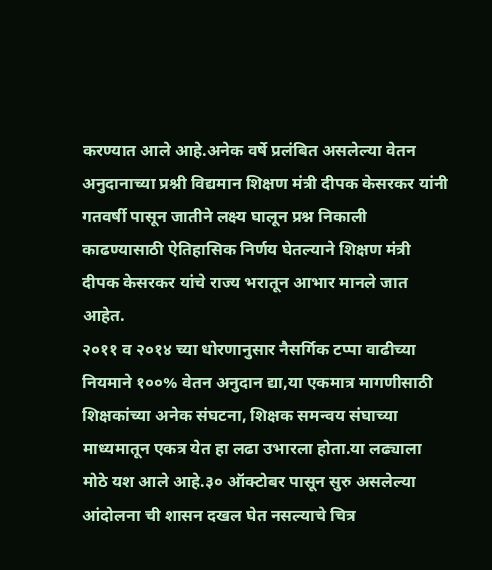करण्यात आले आहे.अनेक वर्षे प्रलंबित असलेल्या वेतन अनुदानाच्या प्रश्नी विद्यमान शिक्षण मंत्री दीपक केसरकर यांनी गतवर्षी पासून जातीने लक्ष्य घालून प्रश्न निकाली काढण्यासाठी ऐतिहासिक निर्णय घेतल्याने शिक्षण मंत्री दीपक केसरकर यांचे राज्य भरातून आभार मानले जात आहेत.
२०११ व २०१४ च्या धोरणानुसार नैसर्गिक टप्पा वाढीच्या नियमाने १००% वेतन अनुदान द्या,या एकमात्र मागणीसाठी शिक्षकांच्या अनेक संघटना, शिक्षक समन्वय संघाच्या माध्यमातून एकत्र येत हा लढा उभारला होता.या लढ्याला मोठे यश आले आहे.३० ऑक्टोबर पासून सुरु असलेल्या आंदोलना ची शासन दखल घेत नसल्याचे चित्र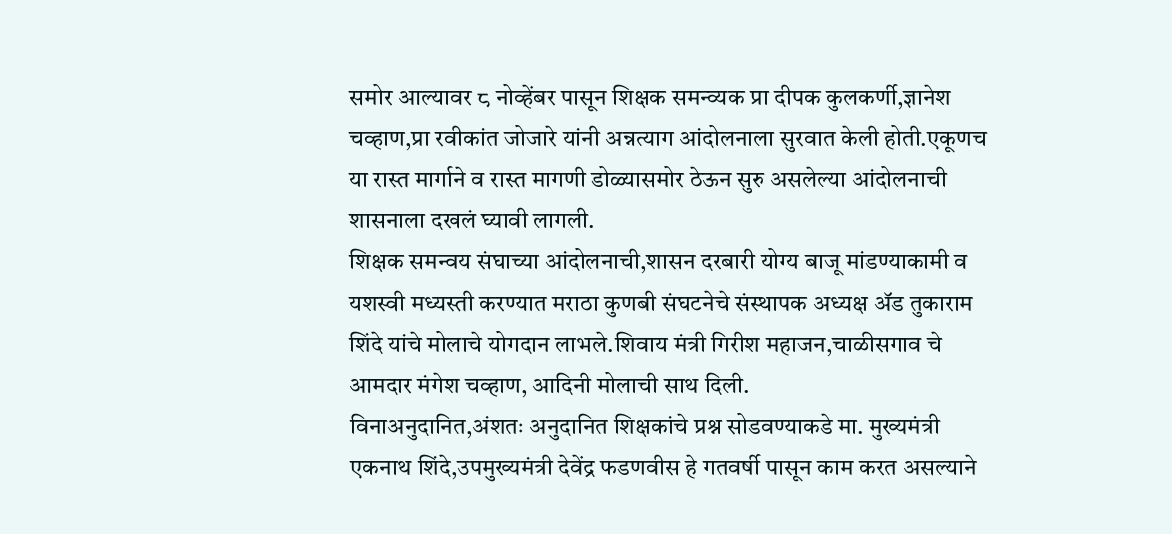समोर आल्यावर ८ नोव्हेंबर पासून शिक्षक समन्व्यक प्रा दीपक कुलकर्णी,ज्ञानेश चव्हाण,प्रा रवीकांत जोजारे यांनी अन्नत्याग आंदोलनाला सुरवात केली होती.एकूणच या रास्त मार्गाने व रास्त मागणी डोळ्यासमोर ठेऊन सुरु असलेल्या आंदोलनाची शासनाला दखलं घ्यावी लागली.
शिक्षक समन्वय संघाच्या आंदोलनाची,शासन दरबारी योग्य बाजू मांडण्याकामी व यशस्वी मध्यस्ती करण्यात मराठा कुणबी संघटनेचे संस्थापक अध्यक्ष ॲड तुकाराम शिंदे यांचे मोलाचे योगदान लाभले.शिवाय मंत्री गिरीश महाजन,चाळीसगाव चे आमदार मंगेश चव्हाण, आदिनी मोलाची साथ दिली.
विनाअनुदानित,अंशतः अनुदानित शिक्षकांचे प्रश्न सोडवण्याकडे मा. मुख्यमंत्री एकनाथ शिंदे,उपमुख्यमंत्री देवेंद्र फडणवीस हे गतवर्षी पासून काम करत असल्याने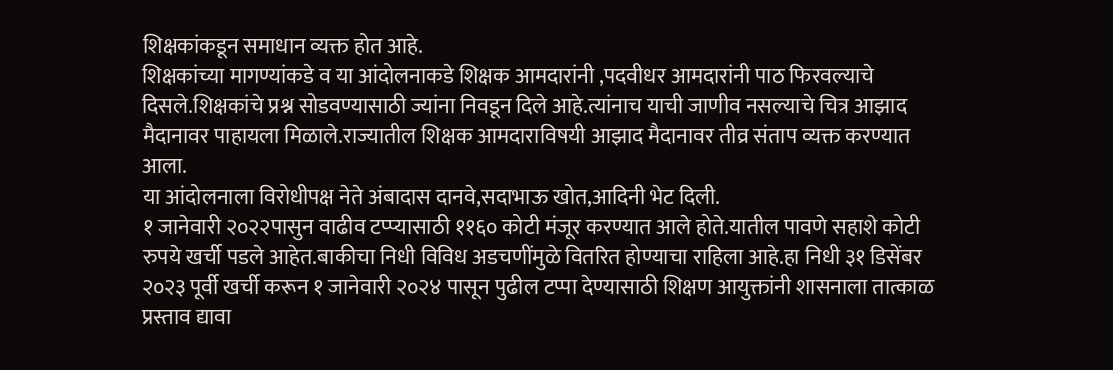शिक्षकांकडून समाधान व्यक्त होत आहे.
शिक्षकांच्या मागण्यांकडे व या आंदोलनाकडे शिक्षक आमदारांनी ,पदवीधर आमदारांनी पाठ फिरवल्याचे दिसले.शिक्षकांचे प्रश्न सोडवण्यासाठी ज्यांना निवडून दिले आहे.त्यांनाच याची जाणीव नसल्याचे चित्र आझाद मैदानावर पाहायला मिळाले.राज्यातील शिक्षक आमदाराविषयी आझाद मैदानावर तीव्र संताप व्यक्त करण्यात आला.
या आंदोलनाला विरोधीपक्ष नेते अंबादास दानवे,सदाभाऊ खोत,आदिनी भेट दिली.
१ जानेवारी २०२२पासुन वाढीव टप्प्यासाठी ११६० कोटी मंजूर करण्यात आले होते.यातील पावणे सहाशे कोटी रुपये खर्ची पडले आहेत.बाकीचा निधी विविध अडचणींमुळे वितरित होण्याचा राहिला आहे.हा निधी ३१ डिसेंबर २०२३ पूर्वी खर्ची करून १ जानेवारी २०२४ पासून पुढील टप्पा देण्यासाठी शिक्षण आयुक्तांनी शासनाला तात्काळ प्रस्ताव द्यावा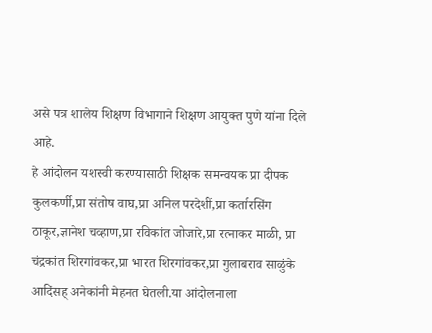असे पत्र शालेय शिक्षण विभागाने शिक्षण आयुक्त पुणे यांना दिले आहे.
हे आंदोलन यशस्वी करण्यासाठी शिक्षक समन्वयक प्रा दीपक कुलकर्णी,प्रा संतोष वाघ,प्रा अनिल परदेशीं,प्रा कर्तारसिंग ठाकूर,ज्ञानेश चव्हाण,प्रा रविकांत जोजारे,प्रा रत्नाकर माळी, प्रा चंद्रकांत शिरगांवकर,प्रा भारत शिरगांवकर,प्रा गुलाबराव साळुंके आदिंसह् अनेकांनी मेहनत घेतली.या आंदोलनाला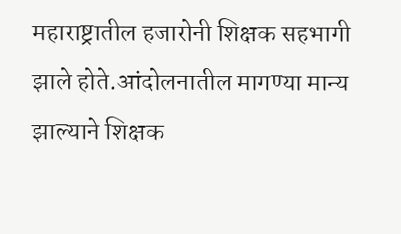महाराष्ट्रातील हजारोनी शिक्षक सहभागी झाले होते.आंदोलनातील मागण्या मान्य झाल्याने शिक्षक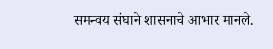समन्वय संघाने शासनाचे आभार मानले.